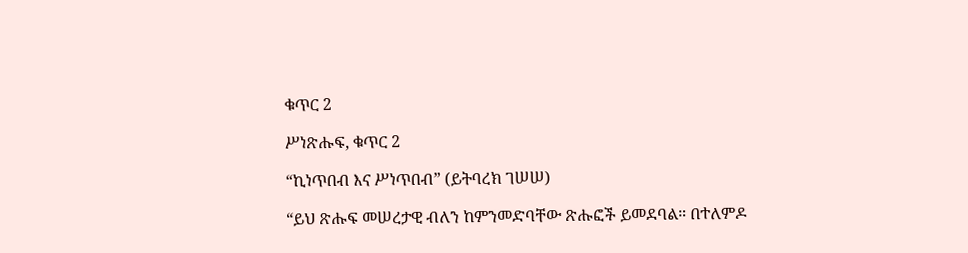ቁጥር 2

ሥነጽሑፍ, ቁጥር 2

“ኪነጥበብ እና ሥነጥበብ” (ይትባረክ ገሠሠ)

“ይህ ጽሑፍ መሠረታዊ ብለን ከምንመድባቸው ጽሑፎች ይመደባል። በተለምዶ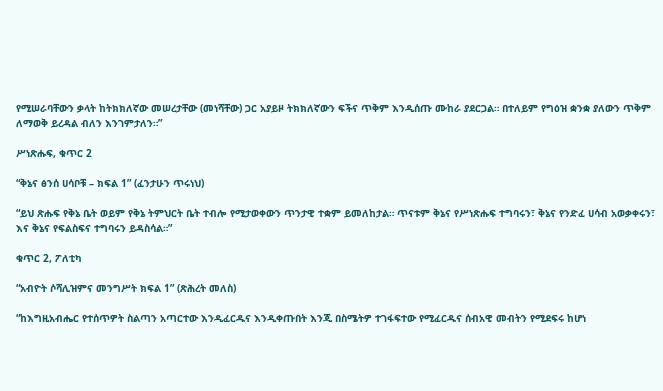የሚሠራባቸውን ቃላት ከትክክለኛው መሠረታቸው (መነሻቸው) ጋር አያይዞ ትክክለኛውን ፍችና ጥቅም እንዲሰጡ ሙከራ ያደርጋል። በተለይም የግዕዝ ቋንቋ ያለውን ጥቅም ለማወቅ ይረዳል ብለን እንገምታለን።”

ሥነጽሑፍ, ቁጥር 2

“ቅኔና ፅንሰ ሀሳቦቹ – ክፍል 1” (ፈንታሁን ጥሩነህ)

“ይህ ጽሑፍ የቅኔ ቤት ወይም የቅኔ ትምህርት ቤት ተብሎ የሚታወቀውን ጥንታዊ ተቋም ይመለከታል። ጥናቱም ቅኔና የሥነጽሑፍ ተግባሩን፣ ቅኔና የንድፈ ሀሳብ አወቃቀሩን፣ እና ቅኔና የፍልስፍና ተግባሩን ይዳስሳል።”

ቁጥር 2, ፖለቲካ

“አብዮት ሶሻሊዝምና መንግሥት ክፍል 1” (ጽሕረት መለስ)

“ከእግዚአብሔር የተሰጥዎት ስልጣን አጣርተው እንዲፈርዱና እንዲቀጡበት እንጂ በስሜትዎ ተገፋፍተው የሚፈርዱና ሰብአዊ መብትን የሚደፍሩ ከሆነ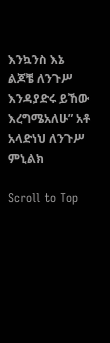እንኳንስ እኔ ልጆቼ ለንጉሥ እንዳያድሩ ይኸው እረግሜአለሁ” አቶ አላድነህ ለንጉሥ ምኒልክ

Scroll to Top